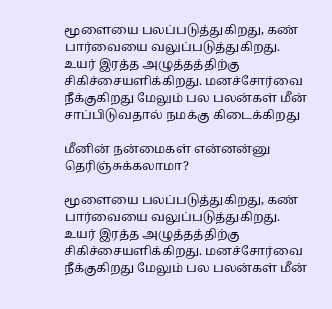மூளையை பலப்படுத்துகிறது, கண் பார்வையை வலுப்படுத்துகிறது. உயர் இரத்த அழுத்தத்திற்கு சிகிச்சையளிக்கிறது. மனச்சோர்வை நீக்குகிறது மேலும் பல பலன்கள் மீன் சாப்பிடுவதால் நமக்கு கிடைக்கிறது

மீனின் நன்மைகள் என்னன்னு தெரிஞ்சுக்கலாமா?

மூளையை பலப்படுத்துகிறது, கண் பார்வையை வலுப்படுத்துகிறது. உயர் இரத்த அழுத்தத்திற்கு சிகிச்சையளிக்கிறது. மனச்சோர்வை நீக்குகிறது மேலும் பல பலன்கள் மீன்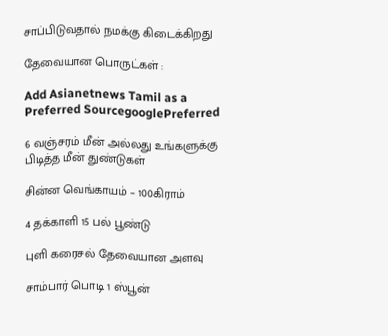சாப்பிடுவதால் நமக்கு கிடைக்கிறது

தேவையான பொருட்கள் :

Add Asianetnews Tamil as a Preferred SourcegooglePreferred

6 வஞ்சரம் மீன் அல்லது உங்களுக்கு பிடித்த மீன் துண்டுகள்

சின்ன வெங்காயம் – 100கிராம்

4 தக்காளி 15 பல் பூண்டு

புளி கரைசல் தேவையான அளவு

சாம்பார் பொடி 1 ஸ்பூன்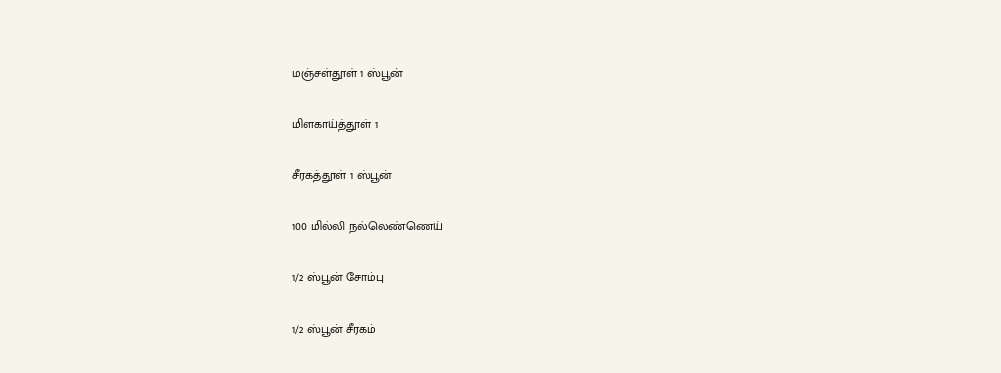மஞ்சள்தூள் 1 ஸ்பூன்

மிளகாய்த்தூள் 1

சீரகத்தூள் 1 ஸ்பூன்

100 மில்லி நல்லெண்ணெய்

1/2 ஸ்பூன் சோம்பு

1/2 ஸ்பூன் சீரகம்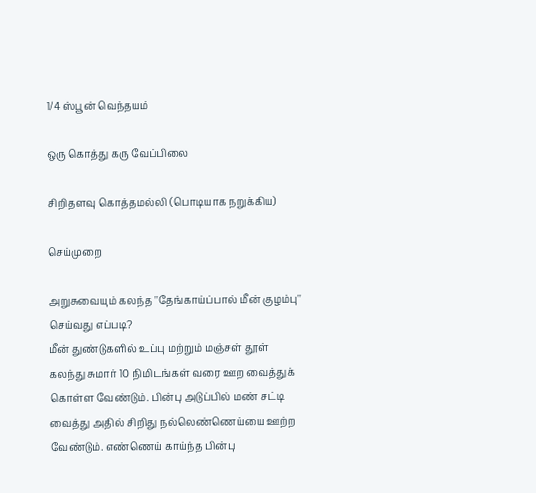1/4 ஸ்பூன் வெந்தயம்

ஒரு கொத்து கரு வேப்பிலை

சிறிதளவு கொத்தமல்லி (பொடியாக நறுக்கிய)

செய்முறை

அறுசுவையும் கலந்த ''தேங்காய்ப்பால் மீன் குழம்பு'' செய்வது எப்படி?
மீன் துண்டுகளில் உப்பு மற்றும் மஞ்சள் தூள் கலந்து சுமார் 10 நிமிடங்கள் வரை ஊற வைத்துக் கொள்ள வேண்டும். பின்பு அடுப்பில் மண் சட்டி வைத்து அதில் சிறிது நல்லெண்ணெய்யை ஊற்ற வேண்டும். எண்ணெய் காய்ந்த பின்பு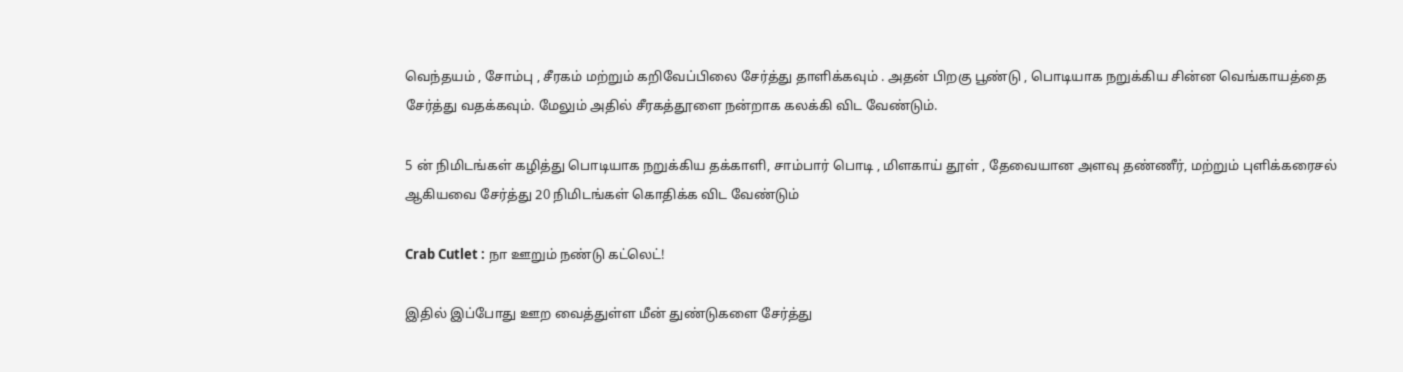வெந்தயம் , சோம்பு , சீரகம் மற்றும் கறிவேப்பிலை சேர்த்து தாளிக்கவும் . அதன் பிறகு பூண்டு , பொடியாக நறுக்கிய சின்ன வெங்காயத்தை சேர்த்து வதக்கவும். மேலும் அதில் சீரகத்தூளை நன்றாக கலக்கி விட வேண்டும்.

5 ன் நிமிடங்கள் கழித்து பொடியாக நறுக்கிய தக்காளி, சாம்பார் பொடி , மிளகாய் தூள் , தேவையான அளவு தண்ணீர், மற்றும் புளிக்கரைசல் ஆகியவை சேர்த்து 20 நிமிடங்கள் கொதிக்க விட வேண்டும்

Crab Cutlet : நா ஊறும் நண்டு கட்லெட்!

இதில் இப்போது ஊற வைத்துள்ள மீன் துண்டுகளை சேர்த்து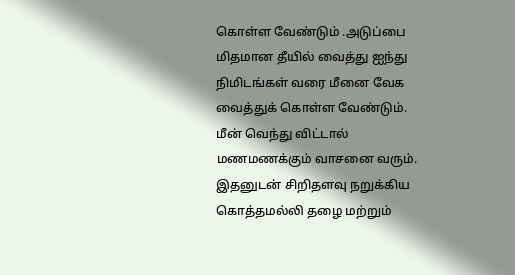கொள்ள வேண்டும் .அடுப்பை மிதமான தீயில் வைத்து ஐந்து நிமிடங்கள் வரை மீனை வேக வைத்துக் கொள்ள வேண்டும். மீன் வெந்து விட்டால் மணமணக்கும் வாசனை வரும். இதனுடன் சிறிதளவு நறுக்கிய கொத்தமல்லி தழை மற்றும்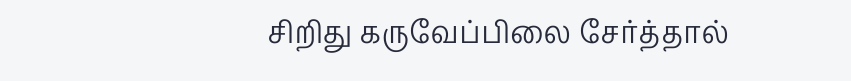சிறிது கருவேப்பிலை சேர்த்தால்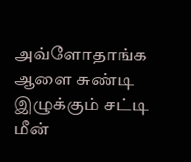அவ்ளோதாங்க ஆளை சுண்டி இழுக்கும் சட்டி மீன்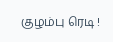குழம்பு ரெடி !